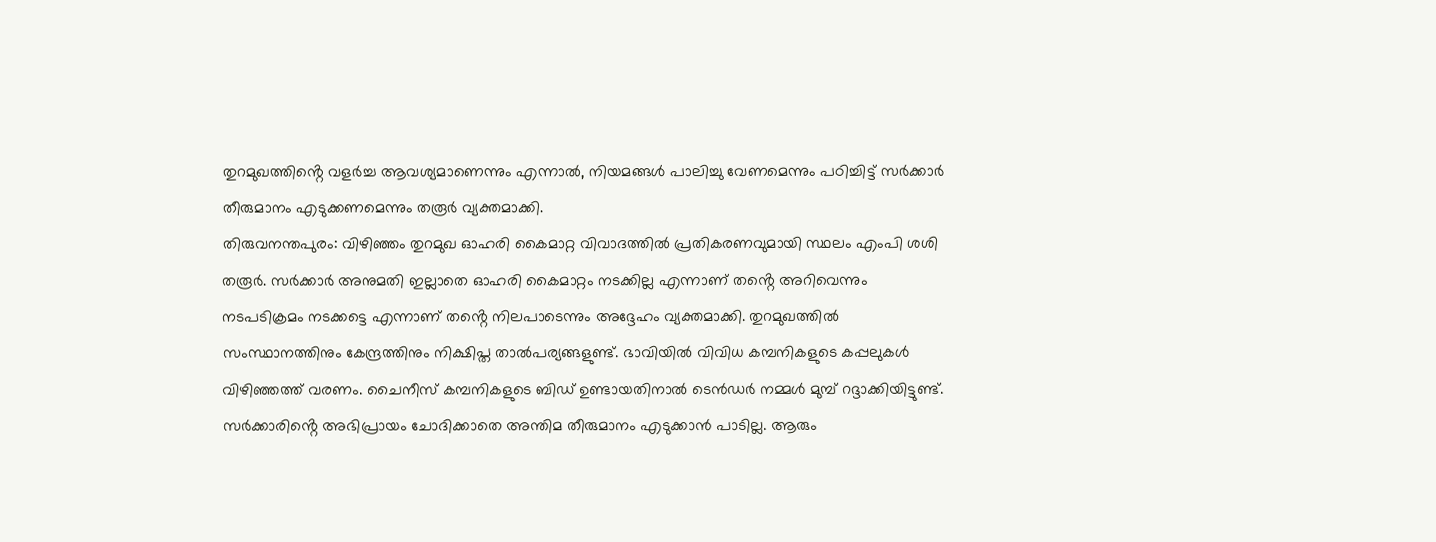തുറമുഖത്തിൻ്റെ വളർച്ച ആവശ്യമാണെന്നും എന്നാൽ, നിയമങ്ങൾ പാലിച്ചു വേണമെന്നും പഠിച്ചിട്ട് സർക്കാർ തീരുമാനം എടുക്കണമെന്നും തരൂർ വ്യക്തമാക്കി.
തിരുവനന്തപുരം: വിഴിഞ്ഞം തുറമുഖ ഓഹരി കൈമാറ്റ വിവാദത്തിൽ പ്രതികരണവുമായി സ്ഥലം എംപി ശശി തരൂർ. സർക്കാർ അനുമതി ഇല്ലാതെ ഓഹരി കൈമാറ്റം നടക്കില്ല എന്നാണ് തൻ്റെ അറിവെന്നും നടപടിക്രമം നടക്കട്ടെ എന്നാണ് തൻ്റെ നിലപാടെന്നും അദ്ദേഹം വ്യക്തമാക്കി. തുറമുഖത്തിൽ സംസ്ഥാനത്തിനും കേന്ദ്രത്തിനും നിക്ഷിപ്ത താൽപര്യങ്ങളുണ്ട്. ഭാവിയിൽ വിവിധ കമ്പനികളുടെ കപ്പലുകൾ വിഴിഞ്ഞത്ത് വരണം. ചൈനീസ് കമ്പനികളുടെ ബിഡ് ഉണ്ടായതിനാൽ ടെൻഡർ നമ്മൾ മുമ്പ് റദ്ദാക്കിയിട്ടുണ്ട്. സർക്കാരിൻ്റെ അഭിപ്രായം ചോദിക്കാതെ അന്തിമ തീരുമാനം എടുക്കാൻ പാടില്ല. ആരും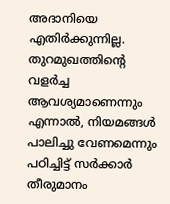അദാനിയെ എതിർക്കുന്നില്ല. തുറമുഖത്തിൻ്റെ വളർച്ച ആവശ്യമാണെന്നും എന്നാൽ, നിയമങ്ങൾ പാലിച്ചു വേണമെന്നും പഠിച്ചിട്ട് സർക്കാർ തീരുമാനം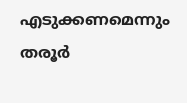എടുക്കണമെന്നും തരൂർ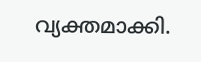വ്യക്തമാക്കി.